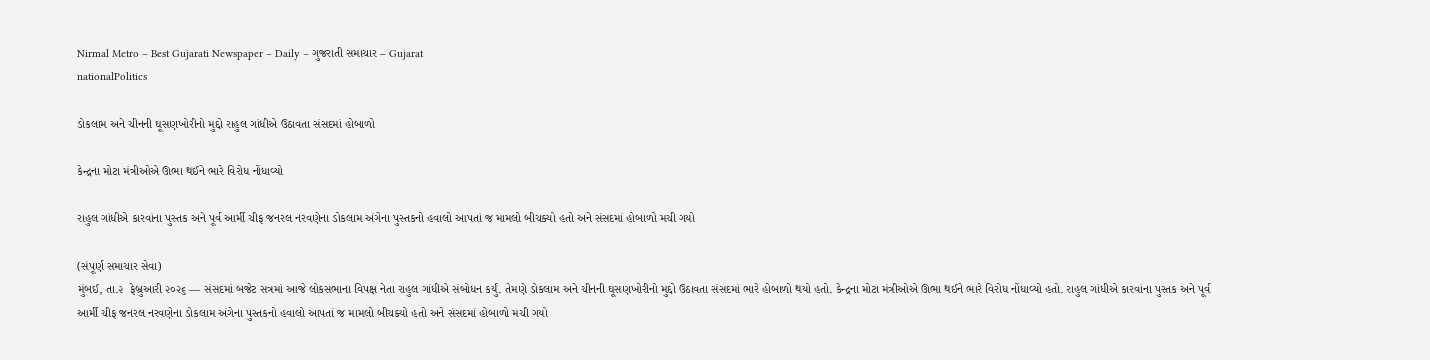Nirmal Metro – Best Gujarati Newspaper – Daily – ગુજરાતી સમાચાર – Gujarat
nationalPolitics

ડોકલામ અને ચીનની ઘૂસણખોરીનો મુદ્દો રાહુલ ગાંધીએ ઉઠાવતા સંસદમાં હોબાળો

કેન્દ્રના મોટા મંત્રીઓએ ઊભા થઈને ભારે વિરોધ નોંધાવ્યો

રાહુલ ગાંધીએ કારવાંના પુસ્તક અને પૂર્વ આર્મી ચીફ જનરલ નરવણેના ડોકલામ અંગેના પુસ્તકનો હવાલો આપતાં જ મામલો બીચક્યો હતો અને સંસદમાં હોબાળો મચી ગયો

(સંપૂર્ણ સમાચાર સેવા)
મુંબઈ, તા.૨  ફેબ્રુઆરી ૨૦૨૬ — સંસદમાં બજેટ સત્રમાં આજે લોકસભાના વિપક્ષ નેતા રાહુલ ગાંધીએ સંબોધન કર્યું. તેમણે ડોકલામ અને ચીનની ઘૂસણખોરીનો મુદ્દો ઉઠાવતા સંસદમાં ભારે હોબાળો થયો હતો. કેન્દ્રના મોટા મંત્રીઓએ ઊભા થઈને ભારે વિરોધ નોંધાવ્યો હતો. રાહુલ ગાંધીએ કારવાંના પુસ્તક અને પૂર્વ આર્મી ચીફ જનરલ નરવણેના ડોકલામ અંગેના પુસ્તકનો હવાલો આપતાં જ મામલો બીચક્યો હતો અને સંસદમાં હોબાળો મચી ગયો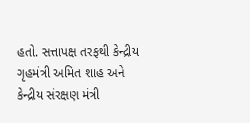હતો. સત્તાપક્ષ તરફથી કેન્દ્રીય ગૃહમંત્રી અમિત શાહ અને કેન્દ્રીય સંરક્ષણ મંત્રી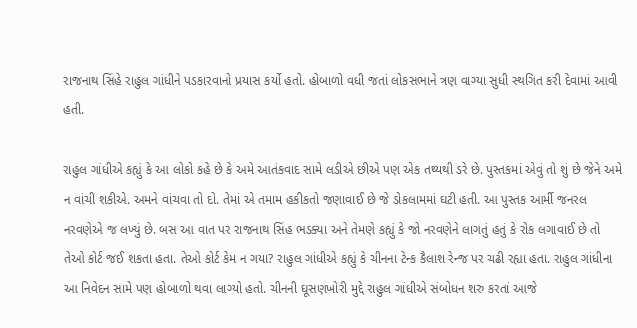રાજનાથ સિંહે રાહુલ ગાંધીને પડકારવાનો પ્રયાસ કર્યો હતો. હોબાળો વધી જતાં લોકસભાને ત્રણ વાગ્યા સુધી સ્થગિત કરી દેવામાં આવી હતી.

રાહુલ ગાંધીએ કહ્યું કે આ લોકો કહે છે કે અમે આતંકવાદ સામે લડીએ છીએ પણ એક તથ્યથી ડરે છે. પુસ્તકમાં એવું તો શું છે જેને અમે ન વાંચી શકીએ. અમને વાંચવા તો દો. તેમાં એ તમામ હકીકતો જણાવાઈ છે જે ડોકલામમાં ઘટી હતી. આ પુસ્તક આર્મી જનરલ નરવણેએ જ લખ્યું છે. બસ આ વાત પર રાજનાથ સિંહ ભડક્યા અને તેમણે કહ્યું કે જો નરવણેને લાગતું હતું કે રોક લગાવાઈ છે તો તેઓ કોર્ટ જઈ શકતા હતા. તેઓ કોર્ટ કેમ ન ગયા? રાહુલ ગાંધીએ કહ્યું કે ચીનના ટેન્ક કૈલાશ રેન્જ પર ચઢી રહ્યા હતા. રાહુલ ગાંધીના આ નિવેદન સામે પણ હોબાળો થવા લાગ્યો હતો. ચીનની ઘૂસણખોરી મુદ્દે રાહુલ ગાંધીએ સંબોધન શરુ કરતાં આજે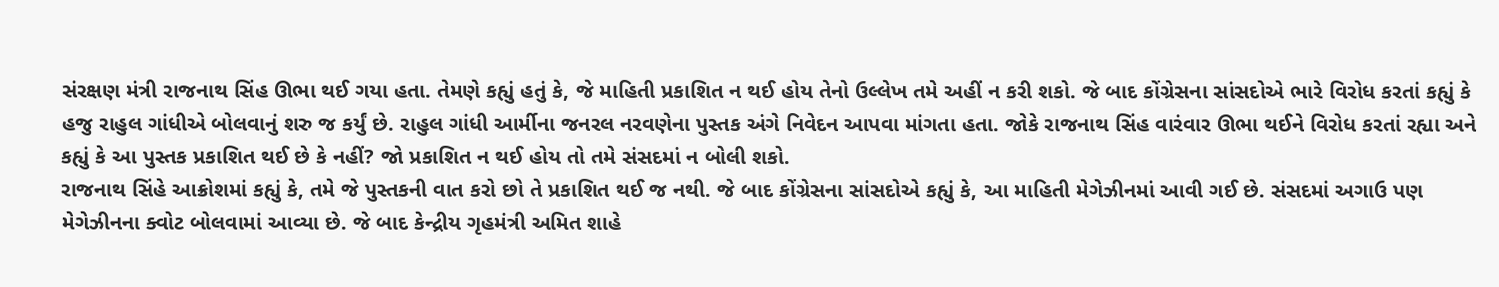સંરક્ષણ મંત્રી રાજનાથ સિંહ ઊભા થઈ ગયા હતા. તેમણે કહ્યું હતું કે, જે માહિતી પ્રકાશિત ન થઈ હોય તેનો ઉલ્લેખ તમે અહીં ન કરી શકો. જે બાદ કોંગ્રેસના સાંસદોએ ભારે વિરોધ કરતાં કહ્યું કે હજુ રાહુલ ગાંધીએ બોલવાનું શરુ જ કર્યું છે. રાહુલ ગાંધી આર્મીના જનરલ નરવણેના પુસ્તક અંગે નિવેદન આપવા માંગતા હતા. જોકે રાજનાથ સિંહ વારંવાર ઊભા થઈને વિરોધ કરતાં રહ્યા અને કહ્યું કે આ પુસ્તક પ્રકાશિત થઈ છે કે નહીં? જો પ્રકાશિત ન થઈ હોય તો તમે સંસદમાં ન બોલી શકો.
રાજનાથ સિંહે આક્રોશમાં કહ્યું કે, તમે જે પુસ્તકની વાત કરો છો તે પ્રકાશિત થઈ જ નથી. જે બાદ કોંગ્રેસના સાંસદોએ કહ્યું કે, આ માહિતી મેગેઝીનમાં આવી ગઈ છે. સંસદમાં અગાઉ પણ મેગેઝીનના ક્વોટ બોલવામાં આવ્યા છે. જે બાદ કેન્દ્રીય ગૃહમંત્રી અમિત શાહે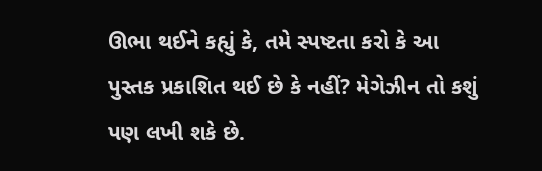ઊભા થઈને કહ્યું કે, તમે સ્પષ્ટતા કરો કે આ પુસ્તક પ્રકાશિત થઈ છે કે નહીં? મેગેઝીન તો કશું પણ લખી શકે છે.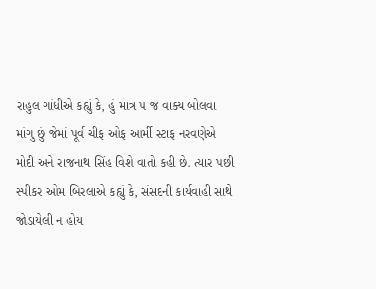રાહુલ ગાંધીએ કહ્યું કે, હું માત્ર ૫ જ વાક્ય બોલવા માંગુ છું જેમાં પૂર્વ ચીફ ઓફ આર્મી સ્ટાફ નરવણેએ મોદી અને રાજનાથ સિંહ વિશે વાતો કહી છે. ત્યાર પછી સ્પીકર ઓમ બિરલાએ કહ્યું કે, સંસદની કાર્યવાહી સાથે જોડાયેલી ન હોય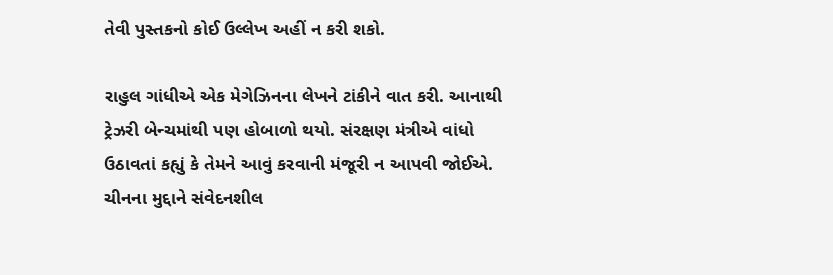તેવી પુસ્તકનો કોઈ ઉલ્લેખ અહીં ન કરી શકો.

રાહુલ ગાંધીએ એક મેગેઝિનના લેખને ટાંકીને વાત કરી. આનાથી ટ્રેઝરી બેન્ચમાંથી પણ હોબાળો થયો. સંરક્ષણ મંત્રીએ વાંધો ઉઠાવતાં કહ્યું કે તેમને આવું કરવાની મંજૂરી ન આપવી જોઈએ. ચીનના મુદ્દાને સંવેદનશીલ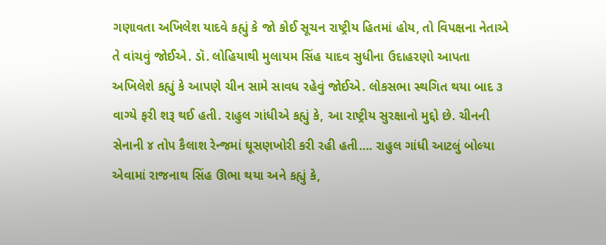ગણાવતા અખિલેશ યાદવે કહ્યું કે જો કોઈ સૂચન રાષ્ટ્રીય હિતમાં હોય, તો વિપક્ષના નેતાએ તે વાંચવું જોઈએ. ડૉ. લોહિયાથી મુલાયમ સિંહ યાદવ સુધીના ઉદાહરણો આપતા અખિલેશે કહ્યું કે આપણે ચીન સામે સાવધ રહેવું જોઈએ. લોકસભા સ્થગિત થયા બાદ ૩ વાગ્યે ફરી શરૂ થઈ હતી. રાહુલ ગાંધીએ કહ્યું કે, આ રાષ્ટ્રીય સુરક્ષાનો મુદ્દો છે. ચીનની સેનાની ૪ તોપ કૈલાશ રેન્જમાં ઘૂસણખોરી કરી રહી હતી…. રાહુલ ગાંધી આટલું બોલ્યા એવામાં રાજનાથ સિંહ ઊભા થયા અને કહ્યું કે,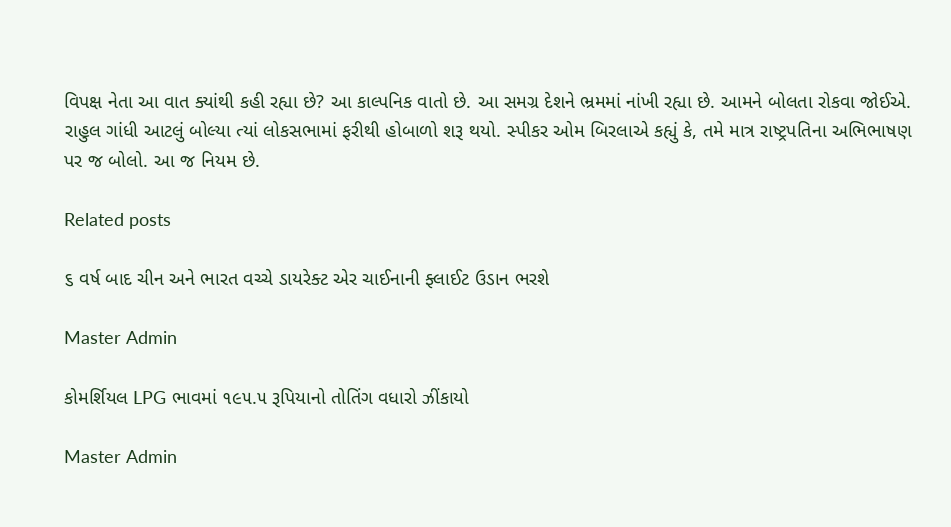વિપક્ષ નેતા આ વાત ક્યાંથી કહી રહ્યા છે? આ કાલ્પનિક વાતો છે. આ સમગ્ર દેશને ભ્રમમાં નાંખી રહ્યા છે. આમને બોલતા રોકવા જોઈએ. રાહુલ ગાંધી આટલું બોલ્યા ત્યાં લોકસભામાં ફરીથી હોબાળો શરૂ થયો. સ્પીકર ઓમ બિરલાએ કહ્યું કે, તમે માત્ર રાષ્ટ્રપતિના અભિભાષણ પર જ બોલો. આ જ નિયમ છે.

Related posts

૬ વર્ષ બાદ ચીન અને ભારત વચ્ચે ડાયરેક્ટ એર ચાઈનાની ફ્લાઈટ ઉડાન ભરશે

Master Admin

કોમર્શિયલ LPG ભાવમાં ૧૯૫.૫ રૂપિયાનો તોતિંગ વધારો ઝીંકાયો

Master Admin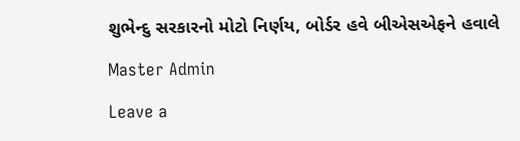શુભેન્દુ સરકારનો મોટો નિર્ણય, બોર્ડર હવે બીએસએફને હવાલે

Master Admin

Leave a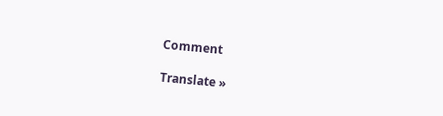Comment

Translate »